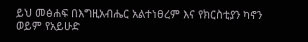ይህ መፅሐፍ በእግዚአብሔር አልተነፀረም እና የክርስቲያን ካኖን ወይም የአይሁድ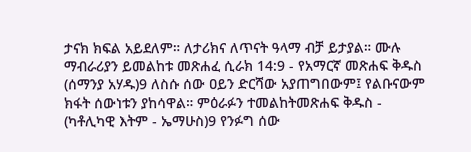ታናክ ክፍል አይደለም። ለታሪክና ለጥናት ዓላማ ብቻ ይታያል። ሙሉ ማብራሪያን ይመልከቱ መጽሐፈ ሲራክ 14:9 - የአማርኛ መጽሐፍ ቅዱስ (ሰማንያ አሃዱ)9 ለስሱ ሰው ዐይን ድርሻው አያጠግበውም፤ የልቡናውም ክፋት ሰውነቱን ያከሳዋል። ምዕራፉን ተመልከትመጽሐፍ ቅዱስ - (ካቶሊካዊ እትም - ኤማሁስ)9 የንፉግ ሰው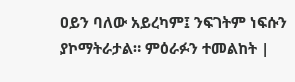ዐይን ባለው አይረካም፤ ንፍገትም ነፍሱን ያኮማትራታል። ምዕራፉን ተመልከት |